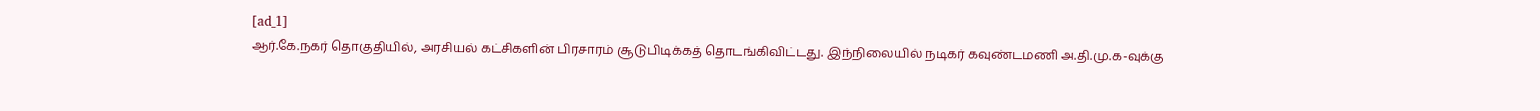[ad_1]
ஆர்.கே.நகர் தொகுதியில், அரசியல் கட்சிகளின் பிரசாரம் சூடுபிடிக்கத் தொடங்கிவிட்டது. இந்நிலையில் நடிகர் கவுண்டமணி அ.தி.மு.க-வுக்கு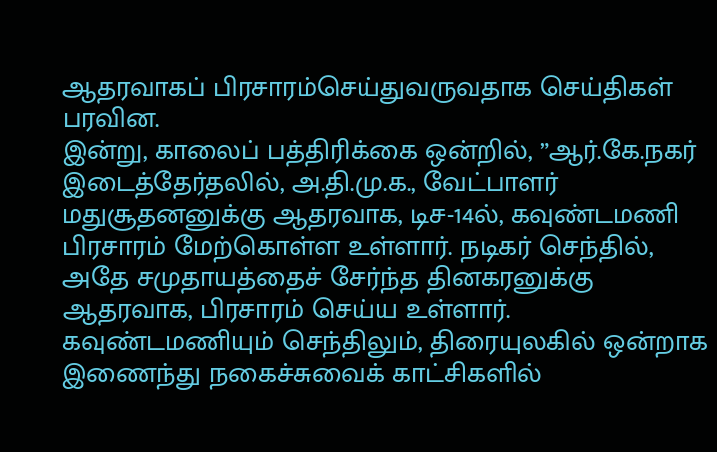ஆதரவாகப் பிரசாரம்செய்துவருவதாக செய்திகள் பரவின.
இன்று, காலைப் பத்திரிக்கை ஒன்றில், ”ஆர்.கே.நகர் இடைத்தேர்தலில், அ.தி.மு.க., வேட்பாளர் மதுசூதனனுக்கு ஆதரவாக, டிச-14ல், கவுண்டமணி பிரசாரம் மேற்கொள்ள உள்ளார். நடிகர் செந்தில், அதே சமுதாயத்தைச் சேர்ந்த தினகரனுக்கு ஆதரவாக, பிரசாரம் செய்ய உள்ளார். கவுண்டமணியும் செந்திலும், திரையுலகில் ஒன்றாக இணைந்து நகைச்சுவைக் காட்சிகளில்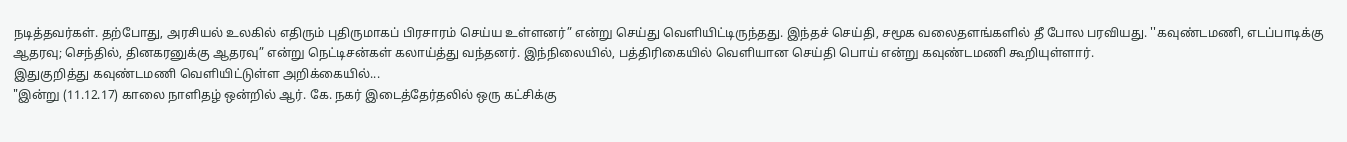நடித்தவர்கள். தற்போது, அரசியல் உலகில் எதிரும் புதிருமாகப் பிரசாரம் செய்ய உள்ளனர்” என்று செய்து வெளியிட்டிருந்தது. இந்தச் செய்தி, சமூக வலைதளங்களில் தீ போல பரவியது. ''கவுண்டமணி, எடப்பாடிக்கு ஆதரவு; செந்தில், தினகரனுக்கு ஆதரவு” என்று நெட்டிசன்கள் கலாய்த்து வந்தனர். இந்நிலையில், பத்திரிகையில் வெளியான செய்தி பொய் என்று கவுண்டமணி கூறியுள்ளார்.
இதுகுறித்து கவுண்டமணி வெளியிட்டுள்ள அறிக்கையில்...
"இன்று (11.12.17) காலை நாளிதழ் ஒன்றில் ஆர். கே. நகர் இடைத்தேர்தலில் ஒரு கட்சிக்கு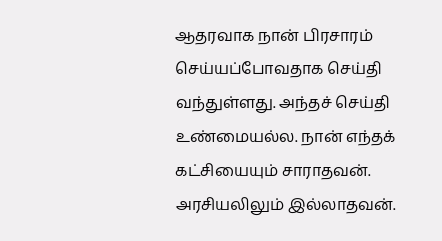ஆதரவாக நான் பிரசாரம் செய்யப்போவதாக செய்தி வந்துள்ளது. அந்தச் செய்தி உண்மையல்ல. நான் எந்தக் கட்சியையும் சாராதவன். அரசியலிலும் இல்லாதவன்.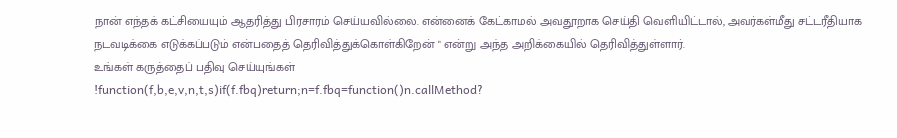நான் எந்தக் கட்சியையும் ஆதரித்து பிரசாரம் செய்யவில்லை. என்னைக் கேட்காமல் அவதூறாக செய்தி வெளியிட்டால், அவர்கள்மீது சட்டரீதியாக நடவடிக்கை எடுக்கப்படும் என்பதைத் தெரிவித்துக்கொள்கிறேன் " என்று அந்த அறிக்கையில் தெரிவித்துள்ளார்.
உங்கள் கருத்தைப் பதிவு செய்யுங்கள்
!function(f,b,e,v,n,t,s)if(f.fbq)return;n=f.fbq=function()n.callMethod?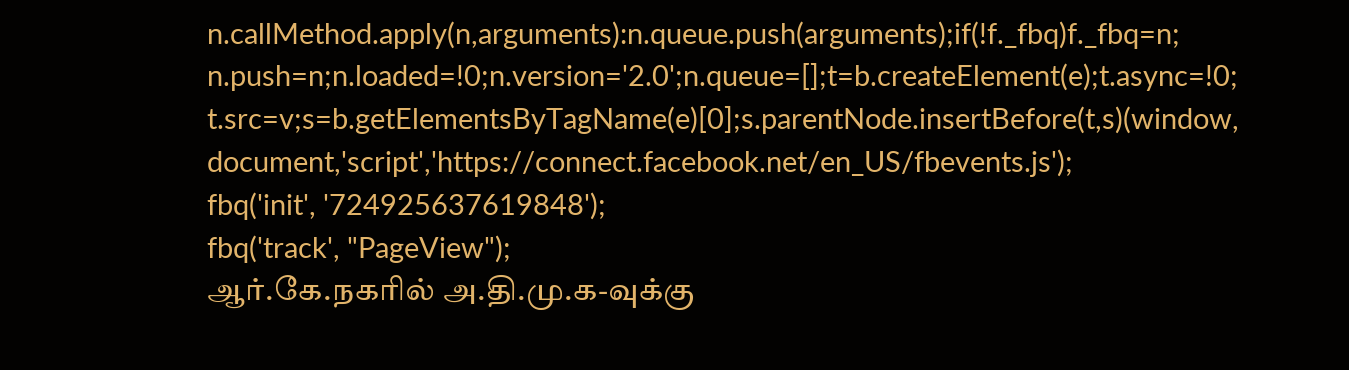n.callMethod.apply(n,arguments):n.queue.push(arguments);if(!f._fbq)f._fbq=n;
n.push=n;n.loaded=!0;n.version='2.0';n.queue=[];t=b.createElement(e);t.async=!0;
t.src=v;s=b.getElementsByTagName(e)[0];s.parentNode.insertBefore(t,s)(window,
document,'script','https://connect.facebook.net/en_US/fbevents.js');
fbq('init', '724925637619848');
fbq('track', "PageView");
ஆர்.கே.நகரில் அ.தி.மு.க-வுக்கு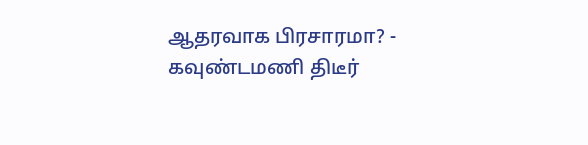ஆதரவாக பிரசாரமா? - கவுண்டமணி திடீர்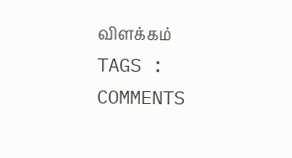விளக்கம்
TAGS :
COMMENTS